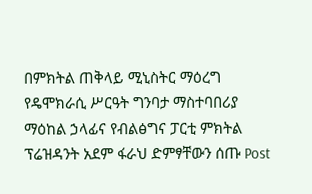በምክትል ጠቅላይ ሚኒስትር ማዕረግ የዴሞክራሲ ሥርዓት ግንባታ ማስተባበሪያ ማዕከል ኃላፊና የብልፅግና ፓርቲ ምክትል ፕሬዝዳንት አደም ፋራህ ድምፃቸውን ሰጡ Post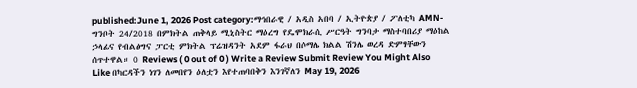published:June 1, 2026 Post category:ማኅበራዊ / አዲስ አበባ / ኢትዮጵያ / ፖለቲካ AMN- ግንቦት 24/2018 በምክትል ጠቅላይ ሚኒስትር ማዕረግ የዴሞክራሲ ሥርዓት ግንባታ ማስተባበሪያ ማዕከል ኃላፊና የብልፅግና ፓርቲ ምክትል ፕሬዝዳንት አደም ፋራህ በሶማሌ ክልል ሽንሌ ወረዳ ድምፃቸውን ሰጥተዋል። 0 Reviews ( 0 out of 0 ) Write a Review Submit Review You Might Also Like በካርዳችን ነገን ለመበየን ዕለቷን እየተጠባበቅን እንገኛለን May 19, 2026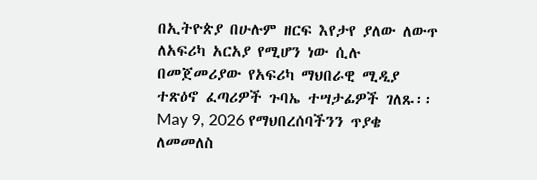በኢትዮጵያ በሁሉም ዘርፍ እየታየ ያለው ለውጥ ለአፍሪካ አርአያ የሚሆን ነው ሲሉ በመጀመሪያው የአፍሪካ ማህበራዊ ሚዲያ ተጽዕኖ ፈጣሪዎች ጉባኤ ተሣታፊዎች ገለጹ፡፡ May 9, 2026 የማህበረሰባችንን ጥያቄ ለመመለስ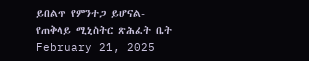ይበልጥ የምንተጋ ይሆናል- የጠቅላይ ሚኒስትር ጽሕፈት ቤት February 21, 2025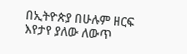በኢትዮጵያ በሁሉም ዘርፍ እየታየ ያለው ለውጥ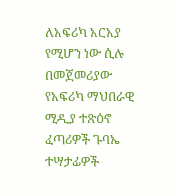ለአፍሪካ አርአያ የሚሆን ነው ሲሉ በመጀመሪያው የአፍሪካ ማህበራዊ ሚዲያ ተጽዕኖ ፈጣሪዎች ጉባኤ ተሣታፊዎች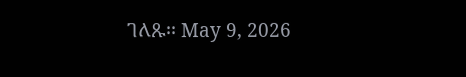ገለጹ፡፡ May 9, 2026